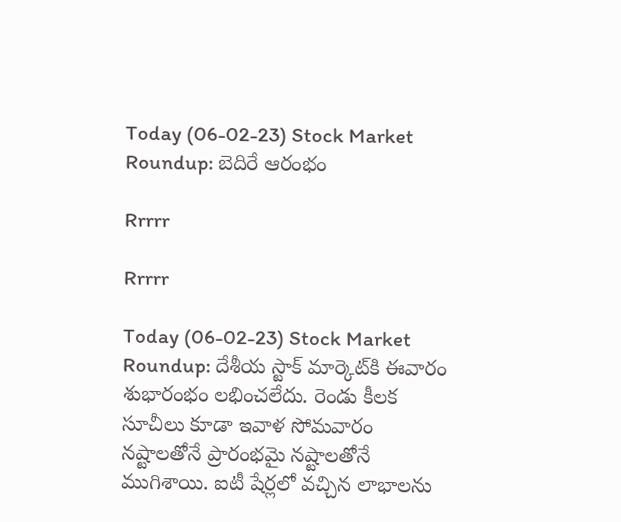Today (06-02-23) Stock Market Roundup: బెదిరే ఆరంభం

Rrrrr

Rrrrr

Today (06-02-23) Stock Market Roundup: దేశీయ స్టాక్ మార్కెట్‌కి ఈవారం శుభారంభం లభించలేదు. రెండు కీలక సూచీలు కూడా ఇవాళ సోమవారం నష్టాలతోనే ప్రారంభమై నష్టాలతోనే ముగిశాయి. ఐటీ షేర్లలో వచ్చిన లాభాలను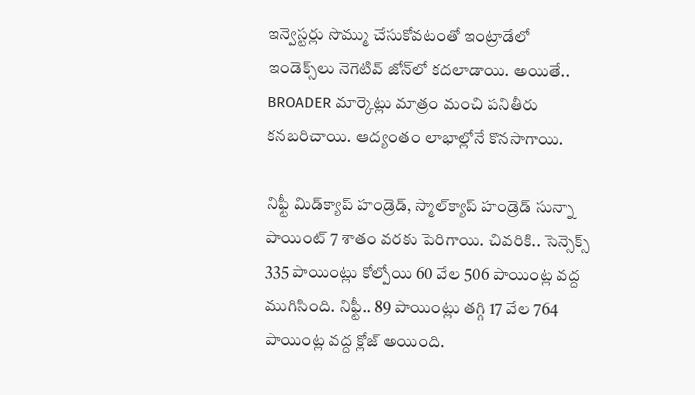ఇన్వెస్టర్లు సొమ్ము చేసుకోవటంతో ఇంట్రాడేలో ఇండెక్స్‌లు నెగెటివ్‌ జోన్‌లో కదలాడాయి. అయితే.. BROADER మార్కెట్లు మాత్రం మంచి పనితీరు కనబరిచాయి. ఆద్యంతం లాభాల్లోనే కొనసాగాయి.

నిఫ్టీ మిడ్‌క్యాప్‌ హండ్రెడ్‌, స్మాల్‌క్యాప్‌ హండ్రెడ్‌ సున్నా పాయింట్‌ 7 శాతం వరకు పెరిగాయి. చివరికి.. సెన్సెక్స్‌ 335 పాయింట్లు కోల్పోయి 60 వేల 506 పాయింట్ల వద్ద ముగిసింది. నిఫ్టీ.. 89 పాయింట్లు తగ్గి 17 వేల 764 పాయింట్ల వద్ద క్లోజ్‌ అయింది.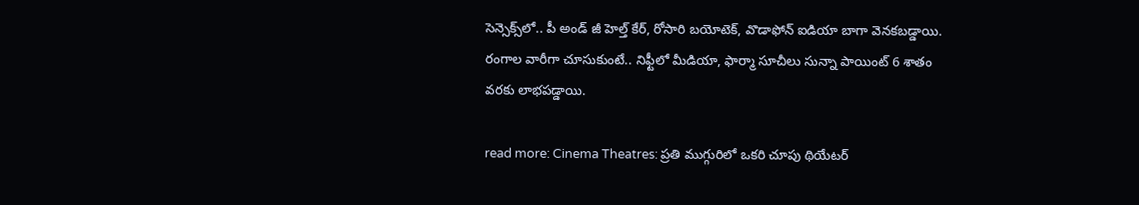సెన్సెక్స్‌లో.. పీ అండ్‌ జీ హెల్త్‌ కేర్‌, రోసారి బయోటెక్‌, వొడాఫోన్‌ ఐడియా బాగా వెనకబడ్డాయి. రంగాల వారీగా చూసుకుంటే.. నిఫ్టీలో మీడియా, ఫార్మా సూచీలు సున్నా పాయింట్‌ 6 శాతం వరకు లాభపడ్డాయి.

read more: Cinema Theatres: ప్రతి ముగ్గురిలో ఒకరి చూపు థియేటర్‌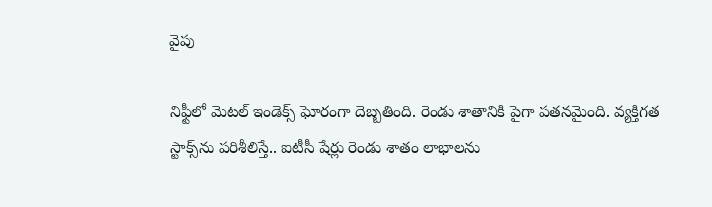వైపు

నిఫ్టీలో మెటల్‌ ఇండెక్స్‌ ఘోరంగా దెబ్బతింది. రెండు శాతానికి పైగా పతనమైంది. వ్యక్తిగత స్టాక్స్‌ను పరిశీలిస్తే.. ఐటీసీ షేర్లు రెండు శాతం లాభాలను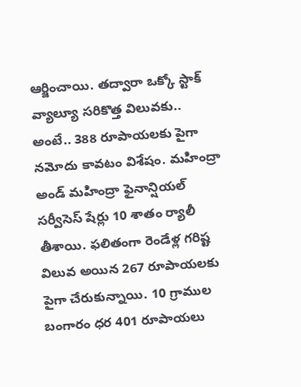ఆర్జించాయి. తద్వారా ఒక్కో స్టాక్‌ వ్యాల్యూ సరికొత్త విలువకు.. అంటే.. 388 రూపాయలకు పైగా నమోదు కావటం విశేషం. మహింద్రా అండ్‌ మహింద్రా ఫైనాన్షియల్‌ సర్వీసెస్‌ షేర్లు 10 శాతం ర్యాలీ తీశాయి. ఫలితంగా రెండేళ్ల గరిష్ట విలువ అయిన 267 రూపాయలకు పైగా చేరుకున్నాయి. 10 గ్రాముల బంగారం ధర 401 రూపాయలు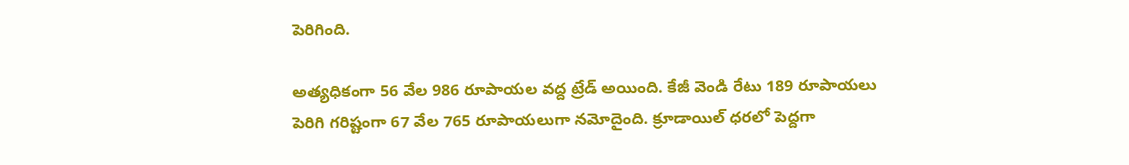పెరిగింది.

అత్యధికంగా 56 వేల 986 రూపాయల వద్ద ట్రేడ్‌ అయింది. కేజీ వెండి రేటు 189 రూపాయలు పెరిగి గరిష్టంగా 67 వేల 765 రూపాయలుగా నమోదైంది. క్రూడాయిల్‌ ధరలో పెద్దగా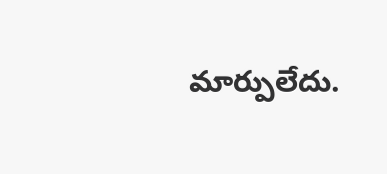మార్పులేదు.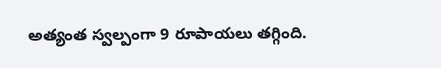అత్యంత స్వల్పంగా 9 రూపాయలు తగ్గింది.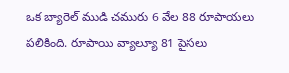ఒక బ్యారెల్‌ ముడి చమురు 6 వేల 88 రూపాయలు పలికింది. రూపాయి వ్యాల్యూ 81 పైసలు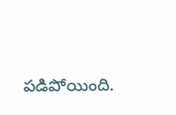పడిపోయింది.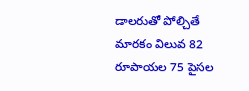డాలరుతో పోల్చితే మారకం విలువ 82 రూపాయల 75 పైసల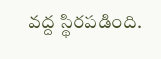వద్ద స్థిరపడింది.